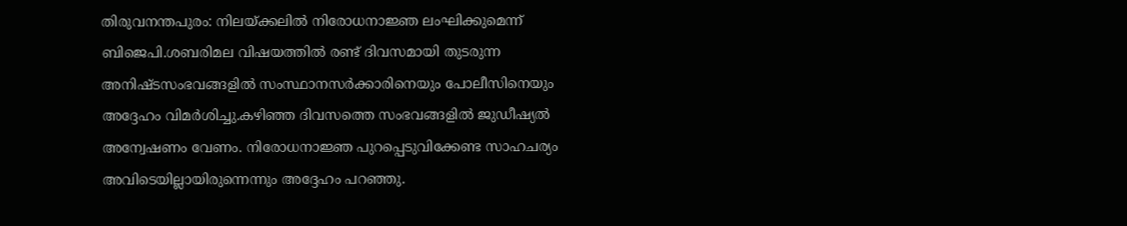തിരുവനന്തപുരം: നിലയ്ക്കലിൽ നിരോധനാജ്ഞ ലംഘിക്കുമെന്ന് ബിജെപി.ശബരിമല വിഷയത്തിൽ രണ്ട് ദിവസമായി തുടരുന്ന അനിഷ്ടസംഭവങ്ങളിൽ സംസ്ഥാനസർക്കാരിനെയും പോലീസിനെയും അദ്ദേഹം വിമർശിച്ചു.കഴിഞ്ഞ ദിവസത്തെ സംഭവങ്ങളിൽ ജുഡീഷ്യൽ അന്വേഷണം വേണം. നിരോധനാജ്ഞ പുറപ്പെടുവിക്കേണ്ട സാഹചര്യം അവിടെയില്ലായിരുന്നെന്നും അദ്ദേഹം പറഞ്ഞു.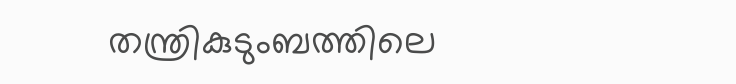തന്ത്രികുടുംബത്തിലെ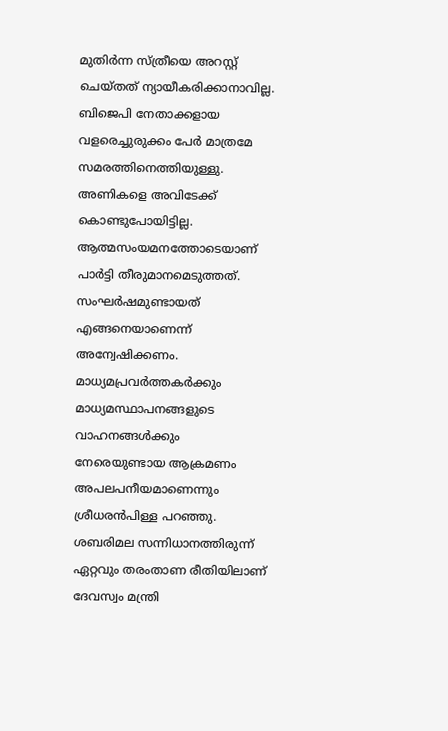മുതിർന്ന സ്ത്രീയെ അറസ്റ്റ് ചെയ്തത് ന്യായീകരിക്കാനാവില്ല. ബിജെപി നേതാക്കളായ വളരെച്ചുരുക്കം പേർ മാത്രമേ സമരത്തിനെത്തിയുള്ളു. അണികളെ അവിടേക്ക് കൊണ്ടുപോയിട്ടില്ല. ആത്മസംയമനത്തോടെയാണ് പാർട്ടി തീരുമാനമെടുത്തത്. സംഘർഷമുണ്ടായത് എങ്ങനെയാണെന്ന് അന്വേഷിക്കണം. മാധ്യമപ്രവർത്തകർക്കും മാധ്യമസ്ഥാപനങ്ങളുടെ വാഹനങ്ങൾക്കും നേരെയുണ്ടായ ആക്രമണം അപലപനീയമാണെന്നും ശ്രീധരൻപിള്ള പറഞ്ഞു. ശബരിമല സന്നിധാനത്തിരുന്ന് ഏറ്റവും തരംതാണ രീതിയിലാണ് ദേവസ്വം മന്ത്രി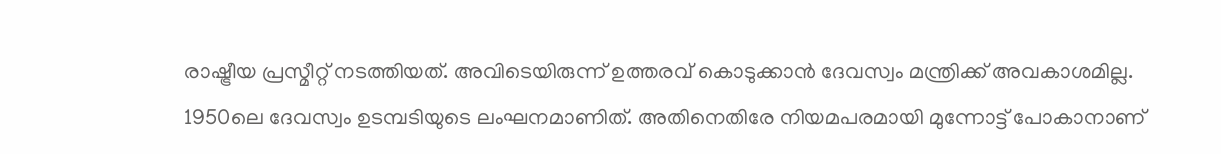രാഷ്ട്രീയ പ്രസ്മീറ്റ് നടത്തിയത്. അവിടെയിരുന്ന് ഉത്തരവ് കൊടുക്കാൻ ദേവസ്വം മന്ത്രിക്ക് അവകാശമില്ല. 1950ലെ ദേവസ്വം ഉടമ്പടിയുടെ ലംഘനമാണിത്. അതിനെതിരേ നിയമപരമായി മുന്നോട്ട് പോകാനാണ്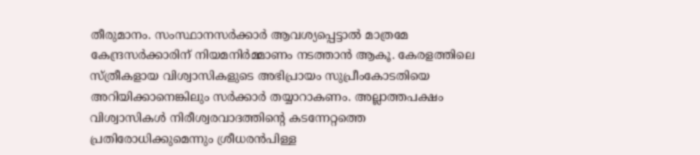തീരുമാനം. സംസ്ഥാനസർക്കാർ ആവശ്യപ്പെട്ടാൽ മാത്രമേ കേന്ദ്രസർക്കാരിന് നിയമനിർമ്മാണം നടത്താൻ ആകൂ. കേരളത്തിലെ സ്ത്രീകളായ വിശ്വാസികളുടെ അഭിപ്രായം സുപ്രീംകോടതിയെ അറിയിക്കാനെങ്കിലും സർക്കാർ തയ്യാറാകണം. അല്ലാത്തപക്ഷം വിശ്വാസികൾ നിരീശ്വരവാദത്തിന്റെ കടന്നേറ്റത്തെ പ്രതിരോധിക്കുമെന്നും ശ്രീധരൻപിള്ള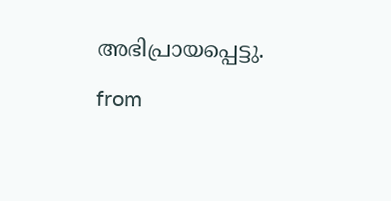അഭിപ്രായപ്പെട്ടു.
from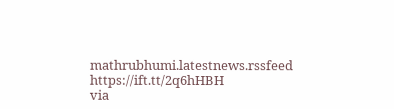mathrubhumi.latestnews.rssfeed https://ift.tt/2q6hHBH
via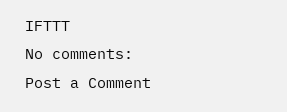IFTTT
No comments:
Post a Comment